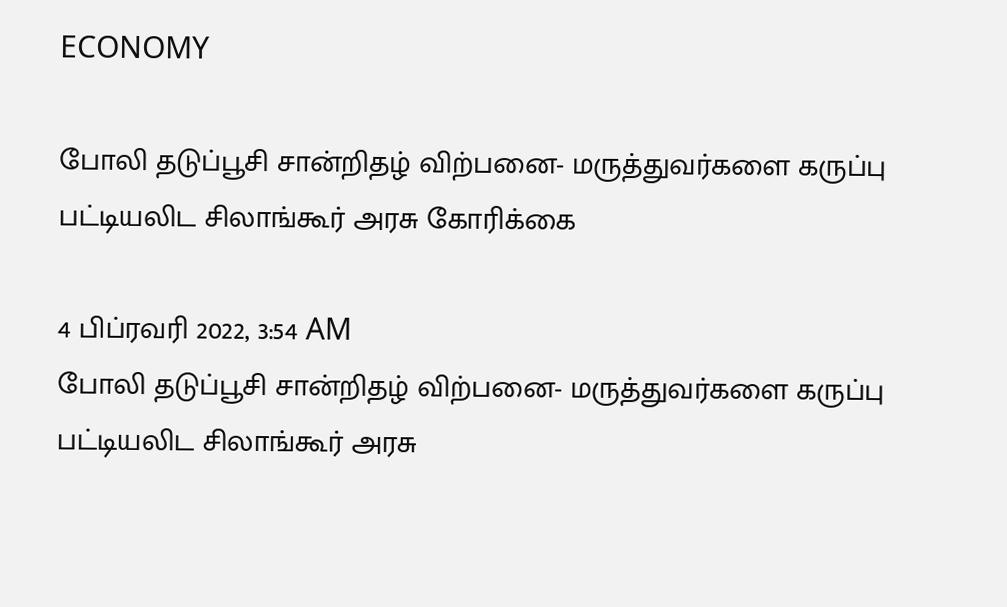ECONOMY

போலி தடுப்பூசி சான்றிதழ் விற்பனை- மருத்துவர்களை கருப்பு பட்டியலிட சிலாங்கூர் அரசு கோரிக்கை

4 பிப்ரவரி 2022, 3:54 AM
போலி தடுப்பூசி சான்றிதழ் விற்பனை- மருத்துவர்களை கருப்பு பட்டியலிட சிலாங்கூர் அரசு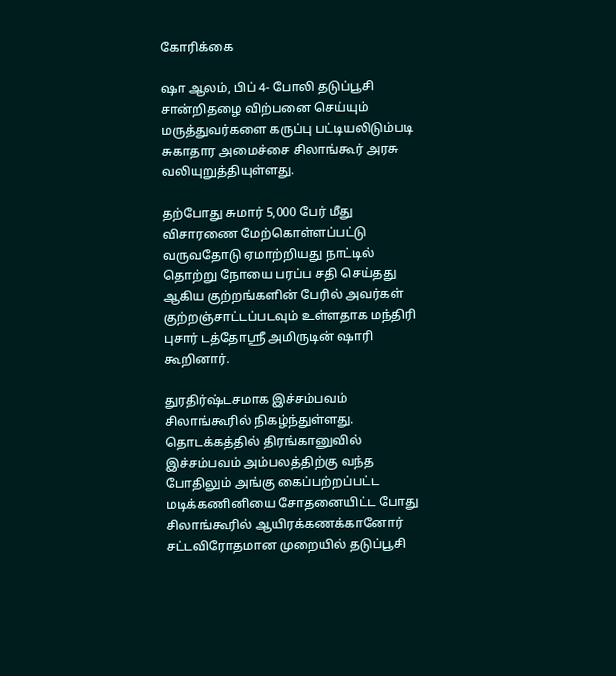கோரிக்கை

ஷா ஆலம், பிப் 4- போலி தடுப்பூசி சான்றிதழை விற்பனை செய்யும் மருத்துவர்களை கருப்பு பட்டியலிடும்படி சுகாதார அமைச்சை சிலாங்கூர் அரசு வலியுறுத்தியுள்ளது.

தற்போது சுமார் 5,000 பேர் மீது விசாரணை மேற்கொள்ளப்பட்டு வருவதோடு ஏமாற்றியது நாட்டில் தொற்று நோயை பரப்ப சதி செய்தது ஆகிய குற்றங்களின் பேரில் அவர்கள் குற்றஞ்சாட்டப்படவும் உள்ளதாக மந்திரி புசார் டத்தோஸ்ரீ அமிருடின் ஷாரி கூறினார்.

துரதிர்ஷ்டசமாக இச்சம்பவம் சிலாங்கூரில் நிகழ்ந்துள்ளது. தொடக்கத்தில் திரங்கானுவில் இச்சம்பவம் அம்பலத்திற்கு வந்த போதிலும் அங்கு கைப்பற்றப்பட்ட மடிக்கணினியை சோதனையிட்ட போது சிலாங்கூரில் ஆயிரக்கணக்கானோர் சட்டவிரோதமான முறையில் தடுப்பூசி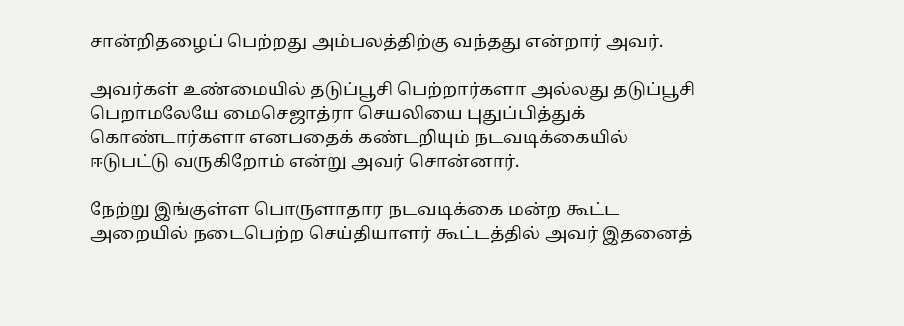சான்றிதழைப் பெற்றது அம்பலத்திற்கு வந்தது என்றார் அவர்.

அவர்கள் உண்மையில் தடுப்பூசி பெற்றார்களா அல்லது தடுப்பூசி பெறாமலேயே மைசெஜாத்ரா செயலியை புதுப்பித்துக் கொண்டார்களா எனபதைக் கண்டறியும் நடவடிக்கையில் ஈடுபட்டு வருகிறோம் என்று அவர் சொன்னார்.

நேற்று இங்குள்ள பொருளாதார நடவடிக்கை மன்ற கூட்ட அறையில் நடைபெற்ற செய்தியாளர் கூட்டத்தில் அவர் இதனைத்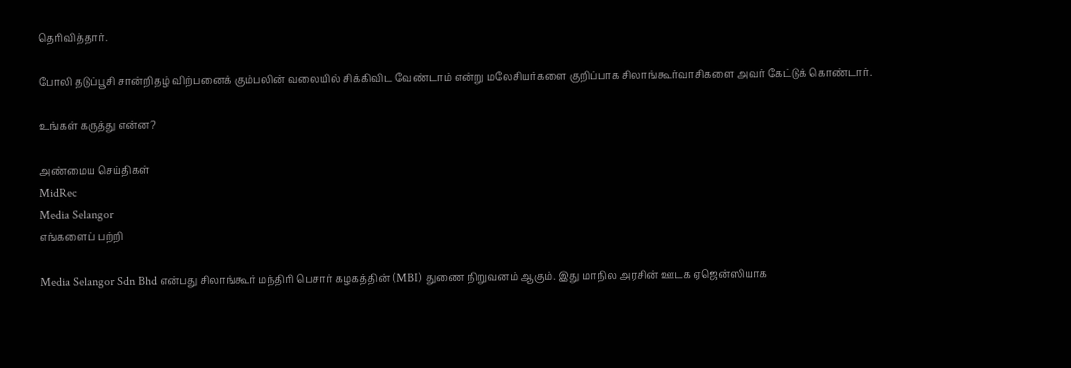தெரிவித்தார்.

போலி தடுப்பூசி சான்றிதழ் விற்பனைக் கும்பலின் வலையில் சிக்கிவிட வேண்டாம் என்று மலேசியர்களை குறிப்பாக சிலாங்கூர்வாசிகளை அவர் கேட்டுக் கொண்டார்.

உங்கள் கருத்து என்ன?

அண்மைய செய்திகள்
MidRec
Media Selangor
எங்களைப் பற்றி

Media Selangor Sdn Bhd என்பது சிலாங்கூர் மந்திரி பெசார் கழகத்தின் (MBI) துணை நிறுவனம் ஆகும். இது மாநில அரசின் ஊடக ஏஜென்ஸியாக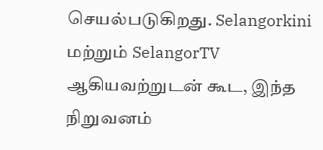செயல்படுகிறது. Selangorkini மற்றும் SelangorTV ஆகியவற்றுடன் கூட, இந்த நிறுவனம்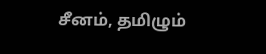சீனம், தமிழும்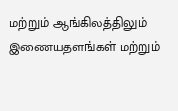மற்றும் ஆங்கிலத்திலும் இணையதளங்கள் மற்றும்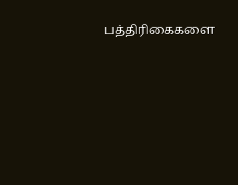பத்திரிகைகளை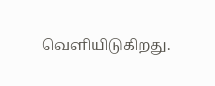வெளியிடுகிறது.